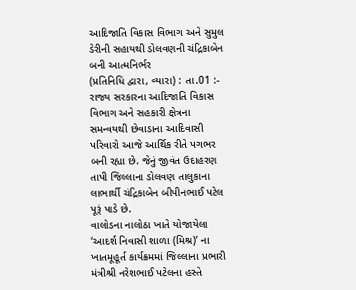આદિજાતિ વિકાસ વિભાગ અને સુમુલ ડેરીની સહાયથી ડોલવણની ચંદ્રિકાબેન બની આત્મનિર્ભર
(પ્રતિનિધિ દ્વારા, વ્યારા) : તા.01 :- રાજ્ય સરકારના આદિજાતિ વિકાસ વિભાગ અને સહકારી ક્ષેત્રના સમન્વયથી છેવાડાના આદિવાસી પરિવારો આજે આર્થિક રીતે પગભર બની રહ્યા છે. જેનું જીવંત ઉદાહરણ તાપી જિલ્લાના ડોલવણ તાલુકાના લાભાર્થી ચંદ્રિકાબેન બીપીનભાઈ પટેલ પૂરૂં પાડે છે.
વાલોડના નાલોઠા ખાતે યોજાયેલા ‘આદર્શ નિવાસી શાળા (મિશ્ર)’ ના ખાતમૂહૂર્ત કાર્યક્રમમાં જિલ્લાના પ્રભારી મંત્રીશ્રી નરેશભાઈ પટેલના હસ્તે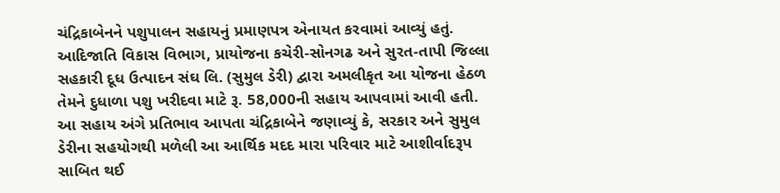ચંદ્રિકાબેનને પશુપાલન સહાયનું પ્રમાણપત્ર એનાયત કરવામાં આવ્યું હતું. આદિજાતિ વિકાસ વિભાગ, પ્રાયોજના કચેરી-સોનગઢ અને સુરત-તાપી જિલ્લા સહકારી દૂધ ઉત્પાદન સંઘ લિ. (સુમુલ ડેરી) દ્વારા અમલીકૃત આ યોજના હેઠળ તેમને દુધાળા પશુ ખરીદવા માટે રૂ. 58,000ની સહાય આપવામાં આવી હતી.
આ સહાય અંગે પ્રતિભાવ આપતા ચંદ્રિકાબેને જણાવ્યું કે, સરકાર અને સુમુલ ડેરીના સહયોગથી મળેલી આ આર્થિક મદદ મારા પરિવાર માટે આશીર્વાદરૂપ સાબિત થઈ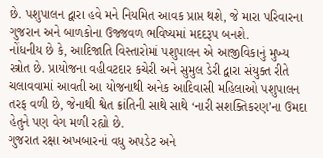છે. પશુપાલન દ્વારા હવે મને નિયમિત આવક પ્રાપ્ત થશે, જે મારા પરિવારના ગુજરાન અને બાળકોના ઉજ્જવળ ભવિષ્યમાં મદદરૂપ બનશે.
નોંધનીય છે કે, આદિજાતિ વિસ્તારોમાં પશુપાલન એ આજીવિકાનું મુખ્ય સ્ત્રોત છે. પ્રાયોજના વહીવટદાર કચેરી અને સુમુલ ડેરી દ્વારા સંયુક્ત રીતે ચલાવવામાં આવતી આ યોજનાથી અનેક આદિવાસી મહિલાઓ પશુપાલન તરફ વળી છે, જેનાથી શ્વેત ક્રાંતિની સાથે સાથે ‘નારી સશક્તિકરણ’ના ઉમદા હેતુને પણ વેગ મળી રહ્યો છે.
ગુજરાત રક્ષા અખબારનાં વધુ અપડેટ અને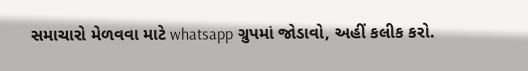સમાચારો મેળવવા માટે whatsapp ગ્રુપમાં જોડાવો, અહીં કલીક કરો.